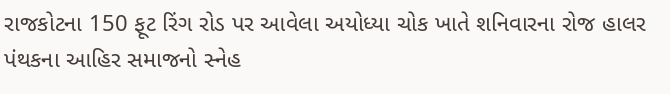રાજકોટના 150 ફૂટ રિંગ રોડ પર આવેલા અયોધ્યા ચોક ખાતે શનિવારના રોજ હાલર પંથકના આહિર સમાજનો સ્નેહ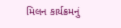મિલન કાર્યક્રમનું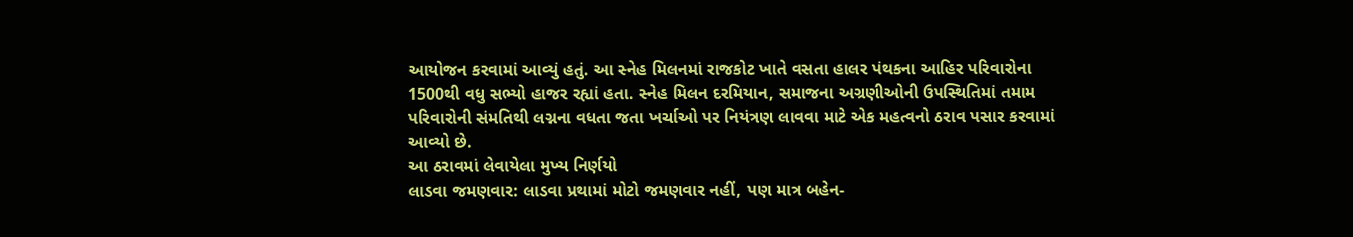આયોજન કરવામાં આવ્યું હતું. આ સ્નેહ મિલનમાં રાજકોટ ખાતે વસતા હાલર પંથકના આહિર પરિવારોના 1500થી વધુ સભ્યો હાજર રહ્યાં હતા. સ્નેહ મિલન દરમિયાન, સમાજના અગ્રણીઓની ઉપસ્થિતિમાં તમામ પરિવારોની સંમતિથી લગ્નના વધતા જતા ખર્ચાઓ પર નિયંત્રણ લાવવા માટે એક મહત્વનો ઠરાવ પસાર કરવામાં આવ્યો છે.
આ ઠરાવમાં લેવાયેલા મુખ્ય નિર્ણયો
લાડવા જમણવાર: લાડવા પ્રથામાં મોટો જમણવાર નહીં, પણ માત્ર બહેન-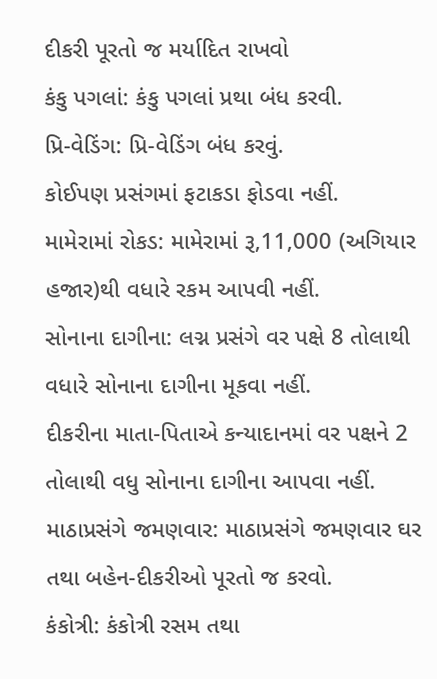દીકરી પૂરતો જ મર્યાદિત રાખવો
કંકુ પગલાં: કંકુ પગલાં પ્રથા બંધ કરવી.
પ્રિ-વેડિંગ: પ્રિ-વેડિંગ બંધ કરવું.
કોઈપણ પ્રસંગમાં ફટાકડા ફોડવા નહીં.
મામેરામાં રોકડ: મામેરામાં રૂ,11,000 (અગિયાર હજાર)થી વધારે રકમ આપવી નહીં.
સોનાના દાગીના: લગ્ન પ્રસંગે વર પક્ષે 8 તોલાથી વધારે સોનાના દાગીના મૂકવા નહીં.
દીકરીના માતા-પિતાએ કન્યાદાનમાં વર પક્ષને 2 તોલાથી વધુ સોનાના દાગીના આપવા નહીં.
માઠાપ્રસંગે જમણવાર: માઠાપ્રસંગે જમણવાર ઘર તથા બહેન-દીકરીઓ પૂરતો જ કરવો.
કંકોત્રી: કંકોત્રી રસમ તથા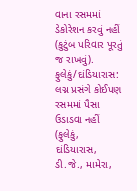વાના રસમમાં ડેકોરેશન કરવું નહીં (કુટુંબ પરિવાર પૂરતું જ રાખવું).
ફુલેકું/દાંડિયારાસ: લગ્ન પ્રસંગે કોઈપણ રસમમાં પૈસા ઉડાડવા નહીં (ફુલેકું, દાંડિયારાસ, ડી.જે., મામેરા,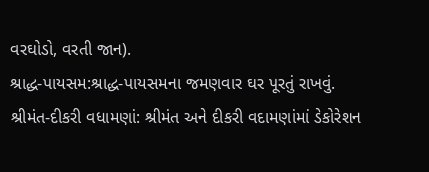વરઘોડો, વરતી જાન).
શ્રાદ્ધ-પાયસમ:શ્રાદ્ધ-પાયસમના જમણવાર ઘર પૂરતું રાખવું.
શ્રીમંત-દીકરી વધામણાં: શ્રીમંત અને દીકરી વદામણાંમાં ડેકોરેશન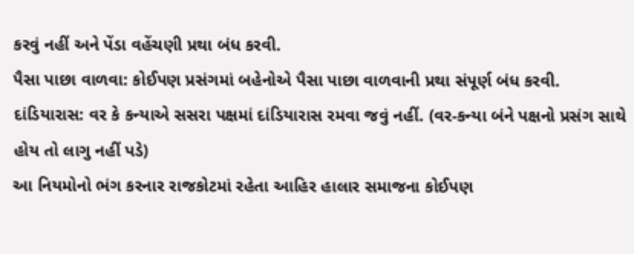કરવું નહીં અને પેંડા વહેંચણી પ્રથા બંધ કરવી.
પૈસા પાછા વાળવા: કોઈપણ પ્રસંગમાં બહેનોએ પૈસા પાછા વાળવાની પ્રથા સંપૂર્ણ બંધ કરવી.
દાંડિયારાસ: વર કે કન્યાએ સસરા પક્ષમાં દાંડિયારાસ રમવા જવું નહીં. (વર-કન્યા બંને પક્ષનો પ્રસંગ સાથે હોય તો લાગુ નહીં પડે)
આ નિયમોનો ભંગ કરનાર રાજકોટમાં રહેતા આહિર હાલાર સમાજના કોઈપણ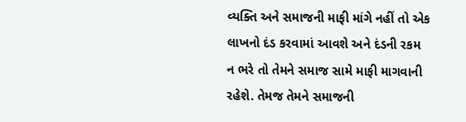વ્યક્તિ અને સમાજની માફી માંગે નહીં તો એક લાખનો દંડ કરવામાં આવશે અને દંડની રકમ ન ભરે તો તેમને સમાજ સામે માફી માગવાની રહેશે. તેમજ તેમને સમાજની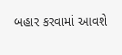બહાર કરવામાં આવશે